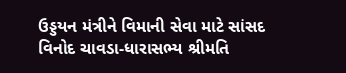ઉડ્ડયન મંત્રીને વિમાની સેવા માટે સાંસદ વિનોદ ચાવડા-ધારાસભ્ય શ્રીમતિ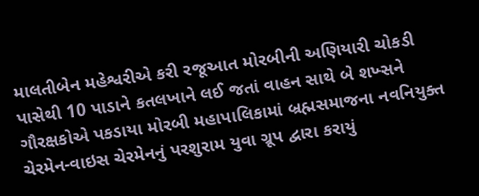માલતીબેન મહેશ્વરીએ કરી રજૂઆત મોરબીની અણિયારી ચોકડી પાસેથી 10 પાડાને કતલખાને લઈ જતાં વાહન સાથે બે શખ્સને ગૌરક્ષકોએ પકડાયા મોરબી મહાપાલિકામાં બ્રહ્મસમાજના નવનિયુક્ત ચેરમેન-વાઇસ ચેરમેનનું પરશુરામ યુવા ગ્રૂપ દ્વારા કરાયું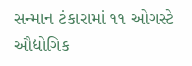સન્માન ટંકારામાં ૧૧ ઓગસ્ટે ઔદ્યોગિક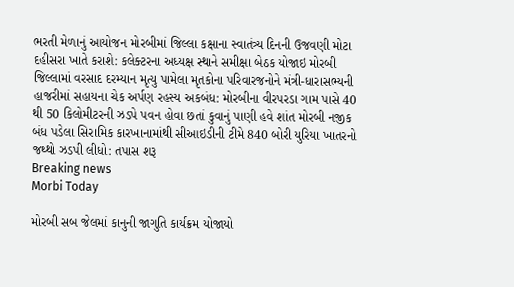ભરતી મેળાનું આયોજન મોરબીમાં જિલ્લા કક્ષાના સ્વાતંત્ર્ય દિનની ઉજવણી મોટા દહીસરા ખાતે કરાશે: કલેક્ટરના અધ્યક્ષ સ્થાને સમીક્ષા બેઠક યોજાઇ મોરબી જિલ્લામાં વરસાદ દરમ્યાન મૃત્યુ પામેલા મૃતકોના પરિવારજનોને મંત્રી-ધારાસભ્યની હાજરીમાં સહાયના ચેક અર્પણ રહસ્ય અકબંધ: મોરબીના વીરપરડા ગામ પાસે 40 થી 50 કિલોમીટરની ઝડપે પવન હોવા છતાં કુવાનું પાણી હવે શાંત મોરબી નજીક બંધ પડેલા સિરામિક કારખાનામાંથી સીઆઇડીની ટીમે 840 બોરી યુરિયા ખાતરનો જથ્થો ઝડપી લીધો: તપાસ શરૂ
Breaking news
Morbi Today

મોરબી સબ જેલમાં કાનુની જાગુતિ કાર્યક્રમ યોજાયો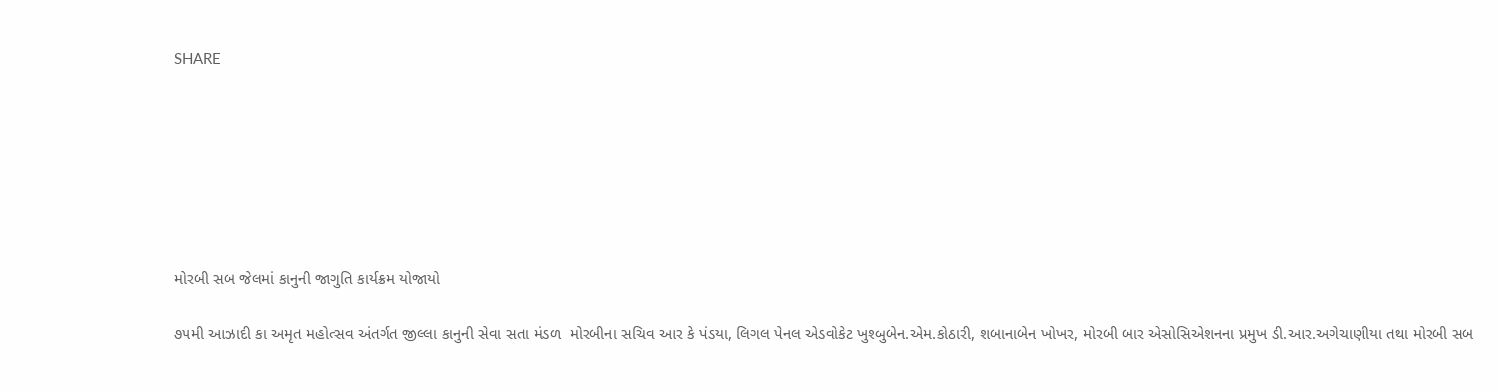SHARE







મોરબી સબ જેલમાં કાનુની જાગુતિ કાર્યક્રમ યોજાયો

૭૫મી આઝાદી કા અમૃત મહોત્સવ અંતર્ગત જીલ્લા કાનુની સેવા સતા મંડળ  મોરબીના સચિવ આર કે પંડયા, લિગલ પેનલ એડવોકેટ ખુશ્બુબેન.એમ.કોઠારી, શબાનાબેન ખોખર, મોરબી બાર એસોસિએશનના પ્રમુખ ડી.આર.અગેચાણીયા તથા મોરબી સબ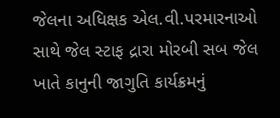જેલના અધિક્ષક એલ.વી.પરમારનાઓ સાથે જેલ સ્ટાફ દ્રારા મોરબી સબ જેલ ખાતે કાનુની જાગુતિ કાર્યક્રમનું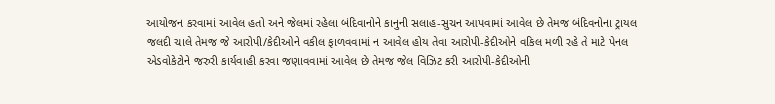આયોજન કરવામાં આવેલ હતો અને જેલમાં રહેલા બંદિવાનોને કાનુની સલાહ-સુચન આપવામાં આવેલ છે તેમજ બંદિવનોના ટ્રાયલ જલદી ચાલે તેમજ જે આરોપી/કેદીઓને વકીલ ફાળવવામાં ન આવેલ હોય તેવા આરોપી-કેદીઓને વકિલ મળી રહે તે માટે પેનલ એડવોકેટોને જરુરી કાર્યવાહી કરવા જણાવવામાં આવેલ છે તેમજ જેલ વિઝિટ કરી આરોપી-કેદીઓની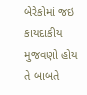બેરેકોમાં જઇ કાયદાકીય મુજવણો હોય તે બાબતે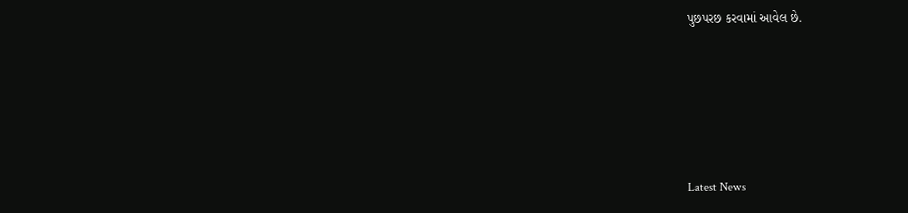પુછપરછ કરવામાં આવેલ છે.






Latest News